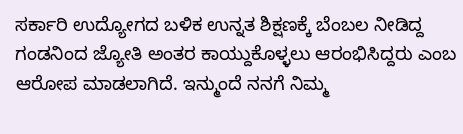ಸರ್ಕಾರಿ ಉದ್ಯೋಗದ ಬಳಿಕ ಉನ್ನತ ಶಿಕ್ಷಣಕ್ಕೆ ಬೆಂಬಲ ನೀಡಿದ್ದ ಗಂಡನಿಂದ ಜ್ಯೋತಿ ಅಂತರ ಕಾಯ್ದುಕೊಳ್ಳಲು ಆರಂಭಿಸಿದ್ದರು ಎಂಬ ಆರೋಪ ಮಾಡಲಾಗಿದೆ. ಇನ್ಮುಂದೆ ನನಗೆ ನಿಮ್ಮ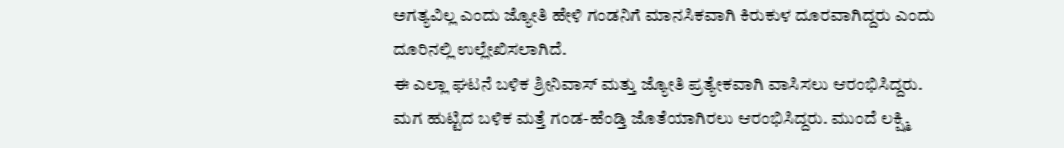ಅಗತ್ಯವಿಲ್ಲ ಎಂದು ಜ್ಯೋತಿ ಹೇಳಿ ಗಂಡನಿಗೆ ಮಾನಸಿಕವಾಗಿ ಕಿರುಕುಳ ದೂರವಾಗಿದ್ದರು ಎಂದು ದೂರಿನಲ್ಲಿ ಉಲ್ಲೇಖಿಸಲಾಗಿದೆ.
ಈ ಎಲ್ಲಾ ಘಟನೆ ಬಳಿಕ ಶ್ರೀನಿವಾಸ್ ಮತ್ತು ಜ್ಯೋತಿ ಪ್ರತ್ಯೇಕವಾಗಿ ವಾಸಿಸಲು ಆರಂಭಿಸಿದ್ದರು. ಮಗ ಹುಟ್ಟಿದ ಬಳಿಕ ಮತ್ತೆ ಗಂಡ-ಹೆಂಡ್ತಿ ಜೊತೆಯಾಗಿರಲು ಆರಂಭಿಸಿದ್ದರು. ಮುಂದೆ ಲಕ್ಷ್ಮಿ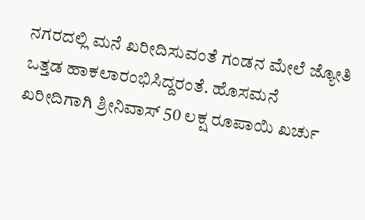ನಗರದಲ್ಲಿ ಮನೆ ಖರೀದಿಸುವಂತೆ ಗಂಡನ ಮೇಲೆ ಜ್ಯೋತಿ ಒತ್ತಡ ಹಾಕಲಾರಂಭಿಸಿದ್ದರಂತೆ. ಹೊಸಮನೆ ಖರೀದಿಗಾಗಿ ಶ್ರೀನಿವಾಸ್ 50 ಲಕ್ಷ ರೂಪಾಯಿ ಖರ್ಚು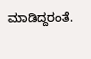ಮಾಡಿದ್ದರಂತೆ.